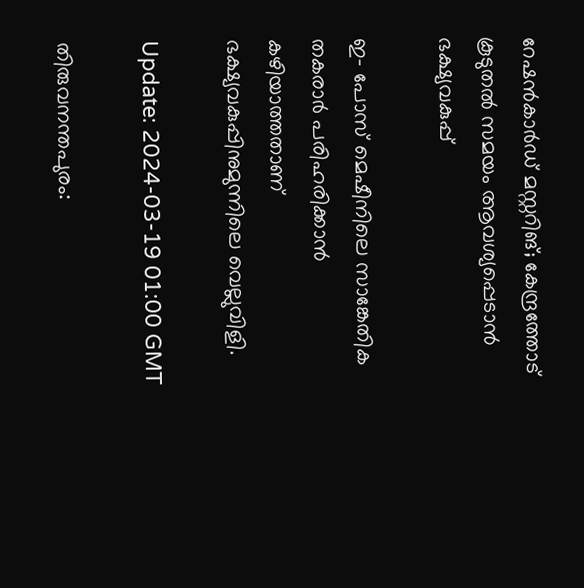റേഷന്‍കാര്‍ഡ് മസ്റ്ററിങ്; കേന്ദ്രത്തോട് കൂടുതല്‍ സമയം ആവശ്യപ്പെടാൻ ഭക്ഷ്യവകുപ്പ്

ഇ- പോസ് മെഷീനിലെ സാങ്കേതിക തകരാര്‍ പരിഹരിക്കാന്‍ കഴിയാത്തതാണ് ഭക്ഷ്യവകുപ്പിനുമുന്നിലെ വെല്ലുവിളി.

Update: 2024-03-19 01:00 GMT

തിരുവനന്തപുരം: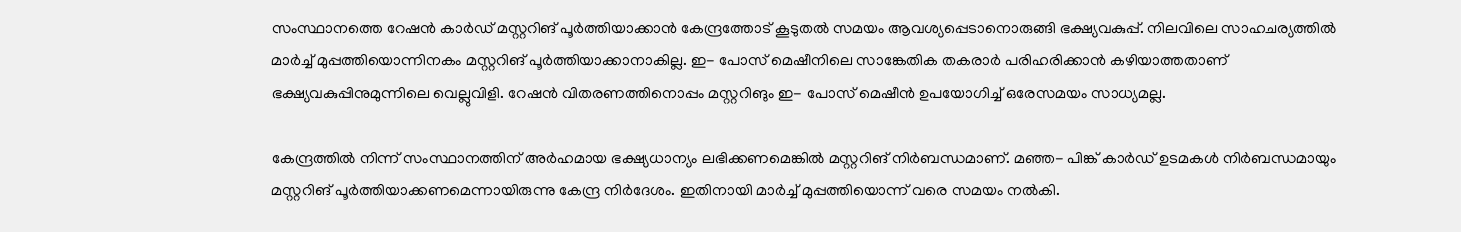സംസ്ഥാനത്തെ റേഷന്‍ കാര്‍ഡ് മസ്റ്ററിങ് പൂര്‍ത്തിയാക്കാന്‍ കേന്ദ്രത്തോട് കൂടുതല്‍ സമയം ആവശ്യപ്പെടാനൊരുങ്ങി ഭക്ഷ്യവകുപ്പ്. നിലവിലെ സാഹചര്യത്തില്‍ മാര്‍ച്ച് മുപ്പത്തിയൊന്നിനകം മസ്റ്ററിങ് പൂര്‍ത്തിയാക്കാനാകില്ല. ഇ- പോസ് മെഷീനിലെ സാങ്കേതിക തകരാര്‍ പരിഹരിക്കാന്‍ കഴിയാത്തതാണ് ഭക്ഷ്യവകുപ്പിനുമുന്നിലെ വെല്ലുവിളി. റേഷന്‍ വിതരണത്തിനൊപ്പം മസ്റ്ററിങും ഇ- പോസ് മെഷീന്‍ ഉപയോഗിച്ച് ഒരേസമയം സാധ്യമല്ല.

കേന്ദ്രത്തില്‍ നിന്ന് സംസ്ഥാനത്തിന് അര്‍ഹമായ ഭക്ഷ്യധാന്യം ലഭിക്കണമെങ്കില്‍ മസ്റ്ററിങ് നിര്‍ബന്ധമാണ്. മഞ്ഞ- പിങ്ക് കാര്‍ഡ് ഉടമകള്‍ നിര്‍ബന്ധമായും മസ്റ്ററിങ് പൂര്‍ത്തിയാക്കണമെന്നായിരുന്നു കേന്ദ്ര നിര്‍ദേശം. ഇതിനായി മാര്‍ച്ച് മുപ്പത്തിയൊന്ന് വരെ സമയം നല്‍കി.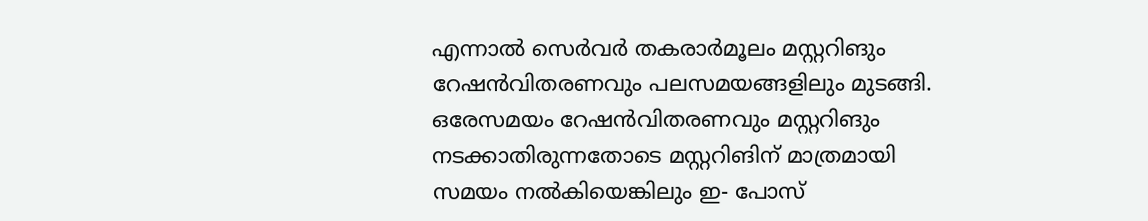എന്നാല്‍ സെര്‍വര്‍ തകരാര്‍മൂലം മസ്റ്ററിങും റേഷന്‍വിതരണവും പലസമയങ്ങളിലും മുടങ്ങി. ഒരേസമയം റേഷന്‍വിതരണവും മസ്റ്ററിങും നടക്കാതിരുന്നതോടെ മസ്റ്ററിങിന് മാത്രമായി സമയം നല്‍കിയെങ്കിലും ഇ- പോസ്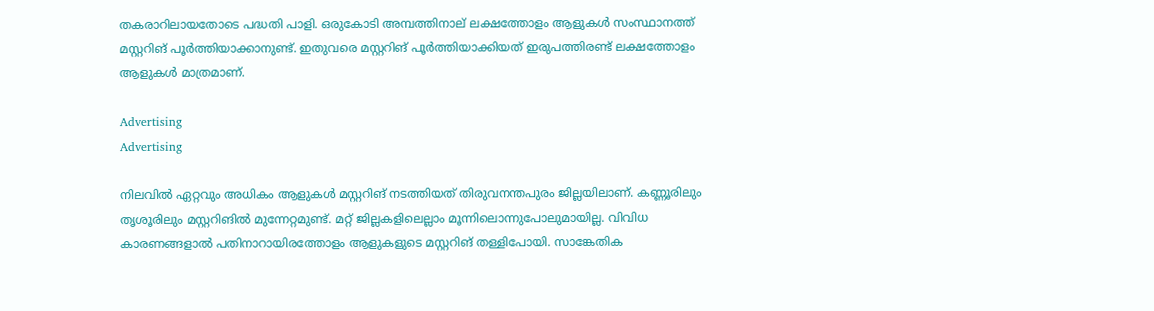തകരാറിലായതോടെ പദ്ധതി പാളി. ഒരുകോടി അമ്പത്തിനാല് ലക്ഷത്തോളം ആളുകള്‍ സംസ്ഥാനത്ത് മസ്റ്ററിങ് പൂര്‍ത്തിയാക്കാനുണ്ട്. ഇതുവരെ മസ്റ്ററിങ് പൂര്‍ത്തിയാക്കിയത് ഇരുപത്തിരണ്ട് ലക്ഷത്തോളം ആളുകള്‍ മാത്രമാണ്.

Advertising
Advertising

നിലവില്‍ ഏറ്റവും അധികം ആളുകള്‍ മസ്റ്ററിങ് നടത്തിയത് തിരുവനന്തപുരം ജില്ലയിലാണ്. കണ്ണൂരിലും തൃശൂരിലും മസ്റ്ററിങില്‍ മുന്നേറ്റമുണ്ട്. മറ്റ് ജില്ലകളിലെല്ലാം മൂന്നിലൊന്നുപോലുമായില്ല. വിവിധ കാരണങ്ങളാല്‍ പതിനാറായിരത്തോളം ആളുകളുടെ മസ്റ്ററിങ് തള്ളിപോയി. സാങ്കേതിക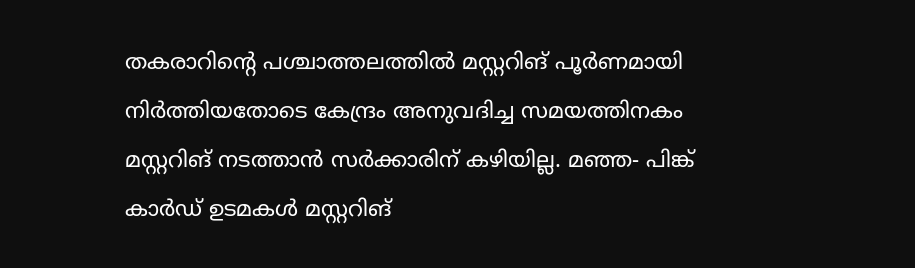തകരാറിന്റെ പശ്ചാത്തലത്തില്‍ മസ്റ്ററിങ് പൂര്‍ണമായി നിര്‍ത്തിയതോടെ കേന്ദ്രം അനുവദിച്ച സമയത്തിനകം മസ്റ്ററിങ് നടത്താന്‍ സര്‍ക്കാരിന് കഴിയില്ല. മഞ്ഞ- പിങ്ക് കാര്‍ഡ് ഉടമകള്‍ മസ്റ്ററിങ്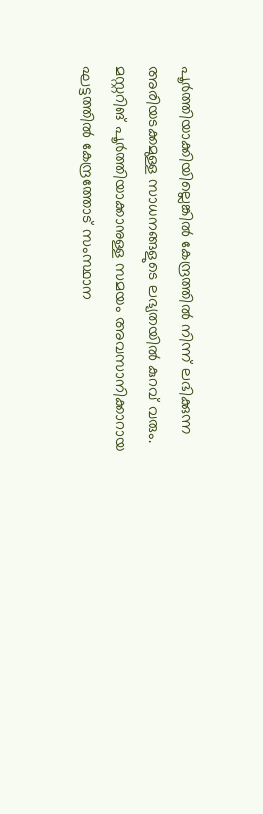പൂര്‍ത്തിയാക്കിയില്ലെങ്കില്‍ കേന്ദ്രത്തില്‍ നിന്ന് ലഭിക്കുന്ന അരിയടക്കമുള്ള സാധനങ്ങളുടെ ലഭ്യതയില്‍ കുറവ് വരും. മസ്റ്ററിങ് പൂര്‍ത്തിയാക്കാനുള്ള സമയം അവസാനിക്കാറായ ഘട്ടത്തില്‍ കേന്ദ്രത്തോട് സംസ്ഥാന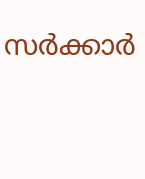സര്‍ക്കാര്‍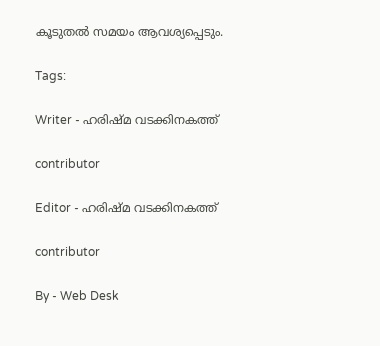കൂടുതല്‍ സമയം ആവശ്യപ്പെടും.

Tags:

Writer - ഹരിഷ്മ വടക്കിനകത്ത്

contributor

Editor - ഹരിഷ്മ വടക്കിനകത്ത്

contributor

By - Web Desk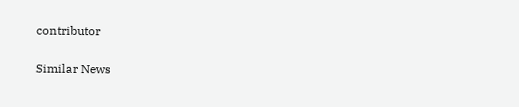contributor

Similar News